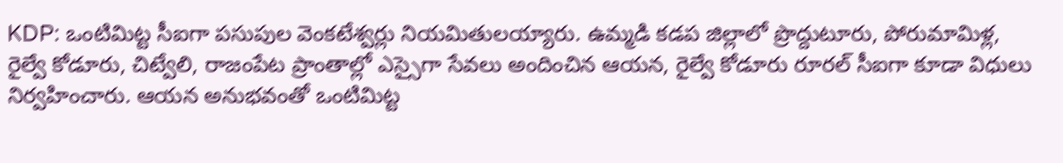KDP: ఒంటిమిట్ట సీఐగా పసుపుల వెంకటేశ్వర్లు నియమితులయ్యారు. ఉమ్మడి కడప జిల్లాలో ప్రొద్దుటూరు, పోరుమామిళ్ల, రైల్వే కోడూరు, చిట్వేలి, రాజంపేట ప్రాంతాల్లో ఎస్సైగా సేవలు అందించిన ఆయన, రైల్వే కోడూరు రూరల్ సీఐగా కూడా విధులు నిర్వహించారు. ఆయన అనుభవంతో ఒంటిమిట్ట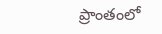ప్రాంతంలో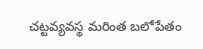చట్టవ్యవస్థ మరింత బలోపేతం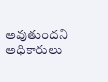అవుతుందని అధికారులు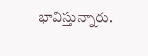భావిస్తున్నారు.